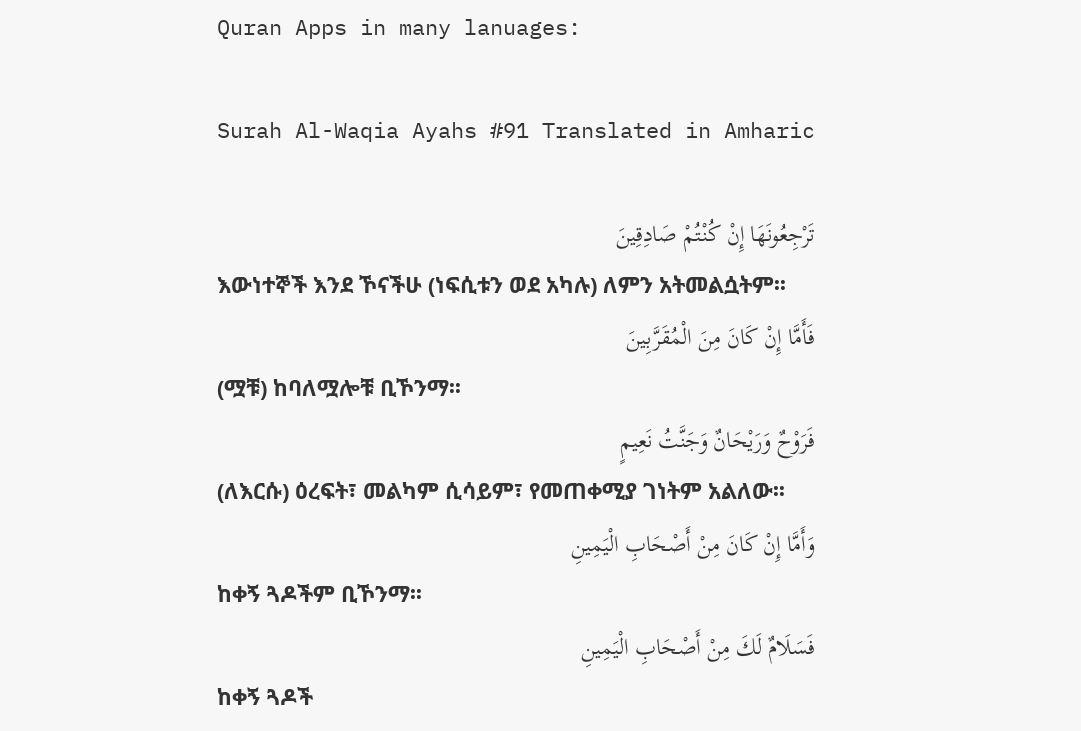Quran Apps in many lanuages:

Surah Al-Waqia Ayahs #91 Translated in Amharic

تَرْجِعُونَهَا إِنْ كُنْتُمْ صَادِقِينَ
እውነተኞች እንደ ኾናችሁ (ነፍሲቱን ወደ አካሉ) ለምን አትመልሷትም፡፡
فَأَمَّا إِنْ كَانَ مِنَ الْمُقَرَّبِينَ
(ሟቹ) ከባለሟሎቹ ቢኾንማ፡፡
فَرَوْحٌ وَرَيْحَانٌ وَجَنَّتُ نَعِيمٍ
(ለእርሱ) ዕረፍት፣ መልካም ሲሳይም፣ የመጠቀሚያ ገነትም አልለው፡፡
وَأَمَّا إِنْ كَانَ مِنْ أَصْحَابِ الْيَمِينِ
ከቀኝ ጓዶችም ቢኾንማ፡፡
فَسَلَامٌ لَكَ مِنْ أَصْحَابِ الْيَمِينِ
ከቀኝ ጓዶች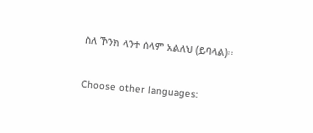ስለ ኾንክ ላንተ ሰላም አልለህ (ይባላል)፡፡

Choose other languages: